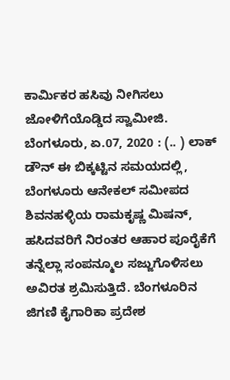ಕಾರ್ಮಿಕರ ಹಸಿವು ನೀಗಿಸಲು ಜೋಳಿಗೆಯೊಡ್ಡಿದ ಸ್ವಾಮೀಜಿ. ಬೆಂಗಳೂರು, ಏ.07, 2020 : (.. ) ಲಾಕ್ ಡೌನ್ ಈ ಬಿಕ್ಕಟ್ಟಿನ ಸಮಯದಲ್ಲಿ, ಬೆಂಗಳೂರು ಆನೇಕಲ್ ಸಮೀಪದ ಶಿವನಹಳ್ಳಿಯ ರಾಮಕೃಷ್ಣ ಮಿಷನ್, ಹಸಿದವರಿಗೆ ನಿರಂತರ ಆಹಾರ ಪೂರೈಕೆಗೆ ತನ್ನೆಲ್ಲಾ ಸಂಪನ್ಮೂಲ ಸಜ್ಜುಗೊಳಿಸಲು ಅವಿರತ ಶ್ರಮಿಸುತ್ತಿದೆ. ಬೆಂಗಳೂರಿನ ಜಿಗಣಿ ಕೈಗಾರಿಕಾ ಪ್ರದೇಶ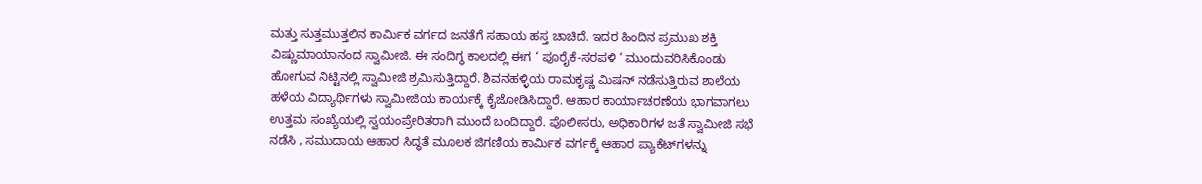ಮತ್ತು ಸುತ್ತಮುತ್ತಲಿನ ಕಾರ್ಮಿಕ ವರ್ಗದ ಜನತೆಗೆ ಸಹಾಯ ಹಸ್ತ ಚಾಚಿದೆ. ಇದರ ಹಿಂದಿನ ಪ್ರಮುಖ ಶಕ್ತಿ ವಿಷ್ಣುಮಾಯಾನಂದ ಸ್ವಾಮೀಜಿ. ಈ ಸಂದಿಗ್ಧ ಕಾಲದಲ್ಲಿ ಈಗ ‘ ಪೂರೈಕೆ-ಸರಪಳಿ ‘ ಮುಂದುವರಿಸಿಕೊಂಡು ಹೋಗುವ ನಿಟ್ಟಿನಲ್ಲಿ ಸ್ವಾಮೀಜಿ ಶ್ರಮಿಸುತ್ತಿದ್ದಾರೆ. ಶಿವನಹಳ್ಳಿಯ ರಾಮಕೃಷ್ಣ ಮಿಷನ್ ನಡೆಸುತ್ತಿರುವ ಶಾಲೆಯ ಹಳೆಯ ವಿದ್ಯಾರ್ಥಿಗಳು ಸ್ವಾಮೀಜಿಯ ಕಾರ್ಯಕ್ಕೆ ಕೈಜೋಡಿಸಿದ್ದಾರೆ. ಆಹಾರ ಕಾರ್ಯಾಚರಣೆಯ ಭಾಗವಾಗಲು ಉತ್ತಮ ಸಂಖ್ಯೆಯಲ್ಲಿ ಸ್ವಯಂಪ್ರೇರಿತರಾಗಿ ಮುಂದೆ ಬಂದಿದ್ದಾರೆ. ಪೊಲೀಸರು, ಅಧಿಕಾರಿಗಳ ಜತೆ ಸ್ವಾಮೀಜಿ ಸಭೆ ನಡೆಸಿ , ಸಮುದಾಯ ಆಹಾರ ಸಿದ್ಧತೆ ಮೂಲಕ ಜಿಗಣಿಯ ಕಾರ್ಮಿಕ ವರ್ಗಕ್ಕೆ ಆಹಾರ ಪ್ಯಾಕೆಟ್‌ಗಳನ್ನು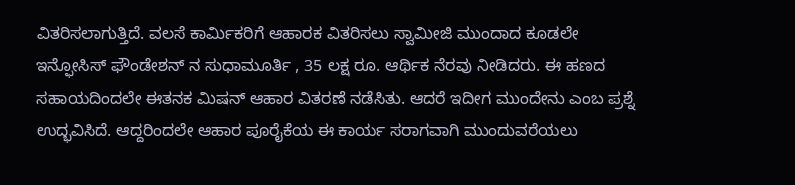ವಿತರಿಸಲಾಗುತ್ತಿದೆ. ವಲಸೆ ಕಾರ್ಮಿಕರಿಗೆ ಆಹಾರಕ ವಿತರಿಸಲು ಸ್ವಾಮೀಜಿ ಮುಂದಾದ ಕೂಡಲೇ ಇನ್ಫೋಸಿಸ್ ಫೌಂಡೇಶನ್ ನ ಸುಧಾಮೂರ್ತಿ , 35 ಲಕ್ಷ ರೂ. ಆರ್ಥಿಕ ನೆರವು ನೀಡಿದರು. ಈ ಹಣದ ಸಹಾಯದಿಂದಲೇ ಈತನಕ ಮಿಷನ್ ಆಹಾರ ವಿತರಣೆ ನಡೆಸಿತು. ಆದರೆ ಇದೀಗ ಮುಂದೇನು ಎಂಬ ಪ್ರಶ್ನೆ ಉದ್ಭವಿಸಿದೆ. ಆದ್ದರಿಂದಲೇ ಆಹಾರ ಪೂರೈಕೆಯ ಈ ಕಾರ್ಯ ಸರಾಗವಾಗಿ ಮುಂದುವರೆಯಲು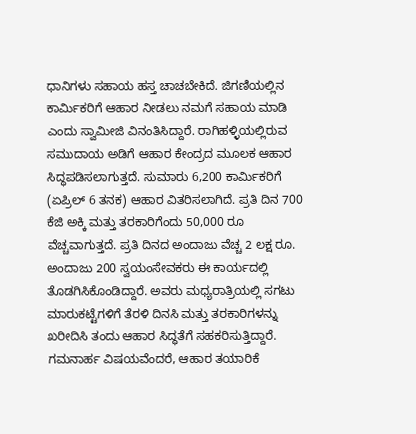ಧಾನಿಗಳು ಸಹಾಯ ಹಸ್ತ ಚಾಚಬೇಕಿದೆ. ಜಿಗಣಿಯಲ್ಲಿನ ಕಾರ್ಮಿಕರಿಗೆ ಆಹಾರ ನೀಡಲು ನಮಗೆ ಸಹಾಯ ಮಾಡಿ ಎಂದು ಸ್ವಾಮೀಜಿ ವಿನಂತಿಸಿದ್ದಾರೆ. ರಾಗಿಹಳ್ಳಿಯಲ್ಲಿರುವ ಸಮುದಾಯ ಅಡಿಗೆ ಆಹಾರ ಕೇಂದ್ರದ ಮೂಲಕ ಆಹಾರ ಸಿದ್ಧಪಡಿಸಲಾಗುತ್ತದೆ. ಸುಮಾರು 6,200 ಕಾರ್ಮಿಕರಿಗೆ (ಏಪ್ರಿಲ್ 6 ತನಕ) ಆಹಾರ ವಿತರಿಸಲಾಗಿದೆ. ಪ್ರತಿ ದಿನ 700 ಕೆಜಿ ಅಕ್ಕಿ ಮತ್ತು ತರಕಾರಿಗೆಂದು 50,000 ರೂ ವೆಚ್ಚವಾಗುತ್ತದೆ. ಪ್ರತಿ ದಿನದ ಅಂದಾಜು ವೆಚ್ಚ 2 ಲಕ್ಷ ರೂ. ಅಂದಾಜು 200 ಸ್ವಯಂಸೇವಕರು ಈ ಕಾರ್ಯದಲ್ಲಿ ತೊಡಗಿಸಿಕೊಂಡಿದ್ದಾರೆ. ಅವರು ಮಧ್ಯರಾತ್ರಿಯಲ್ಲಿ ಸಗಟು ಮಾರುಕಟ್ಟೆಗಳಿಗೆ ತೆರಳಿ ದಿನಸಿ ಮತ್ತು ತರಕಾರಿಗಳನ್ನು ಖರೀದಿಸಿ ತಂದು ಆಹಾರ ಸಿದ್ಧತೆಗೆ ಸಹಕರಿಸುತ್ತಿದ್ದಾರೆ. ಗಮನಾರ್ಹ ವಿಷಯವೆಂದರೆ, ಆಹಾರ ತಯಾರಿಕೆ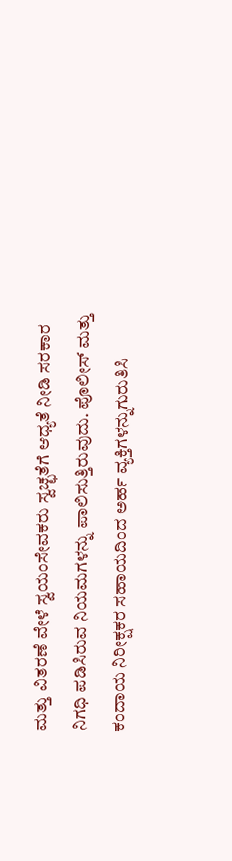ಮತ್ತು ವಿತರಣೆ ವೇಳೆ ಸ್ವಯಂಸೇವಕರು ಸ್ವಚ್ಛತೆಗೆ ಆಧ್ಯತೆ ನೀಡಿ ಸರಕಾರ ನಿಗಧಿ ಪಡಿಸಿರುವ ನಿಯಮಗಳನ್ನು ಪಾಲಿಸುತ್ತಿರುವುದು. ಪೊಲೀಸ್ ಮತ್ತು ಕಂದಾಯ ನಿರೀಕ್ಷಕರ ಸಹಾಯದಿಂದ ಅರ್ಹ ವ್ಯಕ್ತಿಗಳನ್ನುಗುರುತಿಸಿ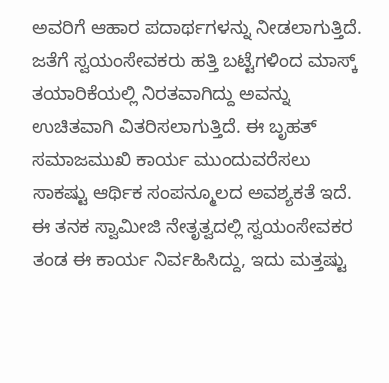ಅವರಿಗೆ ಆಹಾರ ಪದಾರ್ಥಗಳನ್ನು ನೀಡಲಾಗುತ್ತಿದೆ. ಜತೆಗೆ ಸ್ವಯಂಸೇವಕರು ಹತ್ತಿ ಬಟ್ಟೆಗಳಿಂದ ಮಾಸ್ಕ್ ತಯಾರಿಕೆಯಲ್ಲಿ ನಿರತವಾಗಿದ್ದು ಅವನ್ನು ಉಚಿತವಾಗಿ ವಿತರಿಸಲಾಗುತ್ತಿದೆ. ಈ ಬೃಹತ್ ಸಮಾಜಮುಖಿ ಕಾರ್ಯ ಮುಂದುವರೆಸಲು ಸಾಕಷ್ಟು ಆರ್ಥಿಕ ಸಂಪನ್ಮೂಲದ ಅವಶ್ಯಕತೆ ಇದೆ. ಈ ತನಕ ಸ್ವಾಮೀಜಿ ನೇತೃತ್ವದಲ್ಲಿ ಸ್ವಯಂಸೇವಕರ ತಂಡ ಈ ಕಾರ್ಯ ನಿರ್ವಹಿಸಿದ್ದು, ಇದು ಮತ್ತಷ್ಟು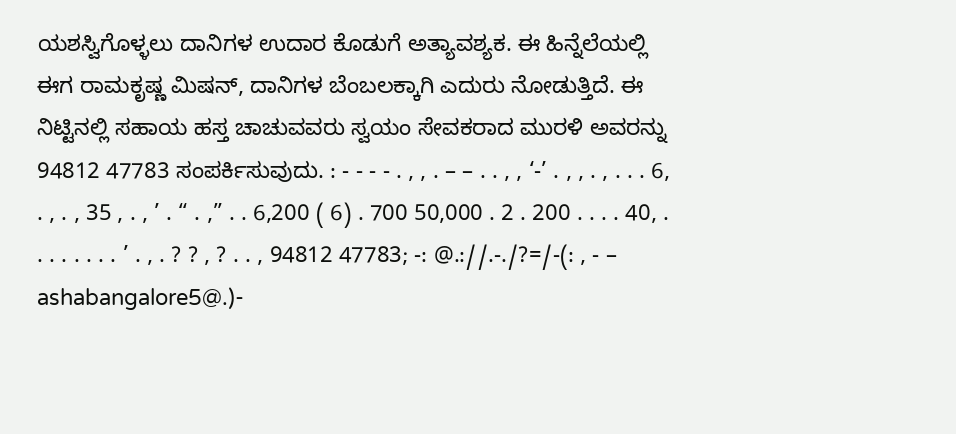ಯಶಸ್ವಿಗೊಳ್ಳಲು ದಾನಿಗಳ ಉದಾರ ಕೊಡುಗೆ ಅತ್ಯಾವಶ್ಯಕ. ಈ ಹಿನ್ನೆಲೆಯಲ್ಲಿ ಈಗ ರಾಮಕೃಷ್ಣ ಮಿಷನ್, ದಾನಿಗಳ ಬೆಂಬಲಕ್ಕಾಗಿ ಎದುರು ನೋಡುತ್ತಿದೆ. ಈ ನಿಟ್ಟಿನಲ್ಲಿ ಸಹಾಯ ಹಸ್ತ ಚಾಚುವವರು ಸ್ವಯಂ ಸೇವಕರಾದ ಮುರಳಿ ಅವರನ್ನು 94812 47783 ಸಂಪರ್ಕಿಸುವುದು. : - - - - . , , . – – . . , , ‘-’ . , , . , . . . 6, . , . , 35 , . , ’ . “ . ,” . . 6,200 ( 6) . 700 50,000 . 2 . 200 . . . . 40, . . . . . . . . ’ . , . ? ? , ? . . , 94812 47783; -: @.://.-./?=/-(: , - – ashabangalore5@.)-